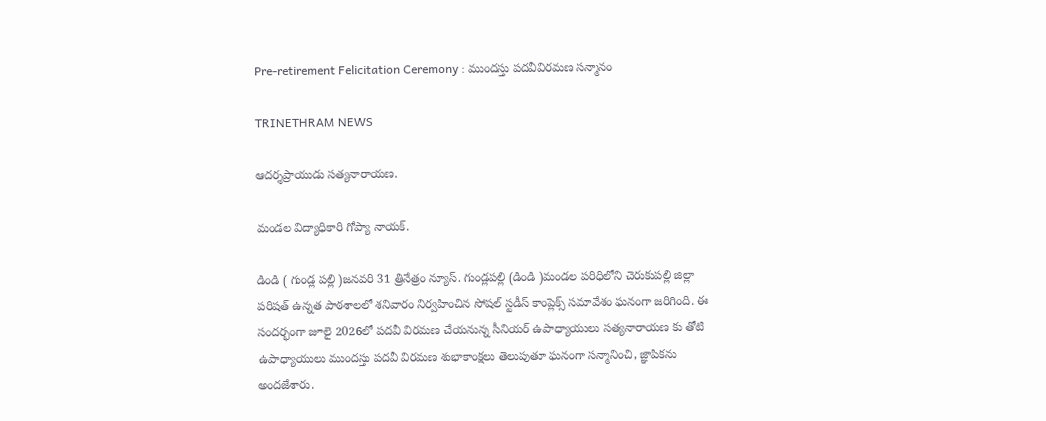Pre-retirement Felicitation Ceremony : ముందస్తు పదవీవిరమణ సన్మానం

TRINETHRAM NEWS

ఆదర్శప్రాయుడు సత్యనారాయణ.

మండల విద్యాధికారి గోప్యా నాయక్.

డిండి ( గుండ్ల పల్లి )జనవరి 31 త్రినేత్రం న్యూస్. గుండ్లపల్లి (డిండి )మండల పరిధిలోని చెరుకుపల్లి జిల్లా పరిషత్ ఉన్నత పాఠశాలలో శనివారం నిర్వహించిన సోషల్ స్టడీస్ కాంప్లెక్స్ సమావేశం ఘనంగా జరిగింది. ఈ సందర్భంగా జూలై 2026లో పదవీ విరమణ చేయనున్న సీనియర్ ఉపాధ్యాయులు సత్యనారాయణ కు తోటి ఉపాధ్యాయులు ముందస్తు పదవీ విరమణ శుభాకాంక్షలు తెలుపుతూ ఘనంగా సన్మానించి, జ్ఞాపికను అందజేశారు.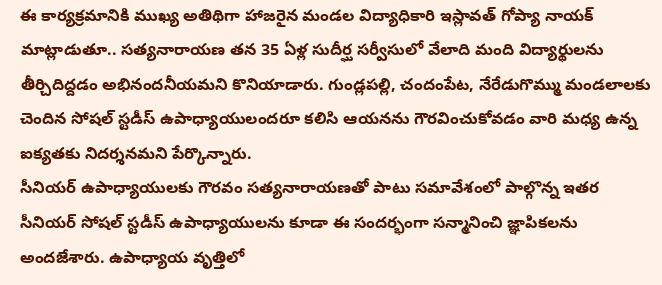ఈ కార్యక్రమానికి ముఖ్య అతిథిగా హాజరైన మండల విద్యాధికారి ఇస్లావత్ గోప్యా నాయక్ మాట్లాడుతూ.. సత్యనారాయణ తన 35 ఏళ్ల సుదీర్ఘ సర్వీసులో వేలాది మంది విద్యార్థులను తీర్చిదిద్దడం అభినందనీయమని కొనియాడారు. గుండ్లపల్లి, చందంపేట, నేరేడుగొమ్ము మండలాలకు చెందిన సోషల్ స్టడీస్ ఉపాధ్యాయులందరూ కలిసి ఆయనను గౌరవించుకోవడం వారి మధ్య ఉన్న ఐక్యతకు నిదర్శనమని పేర్కొన్నారు.
సీనియర్ ఉపాధ్యాయులకు గౌరవం సత్యనారాయణతో పాటు సమావేశంలో పాల్గొన్న ఇతర సీనియర్ సోషల్ స్టడీస్ ఉపాధ్యాయులను కూడా ఈ సందర్భంగా సన్మానించి జ్ఞాపికలను అందజేశారు. ఉపాధ్యాయ వృత్తిలో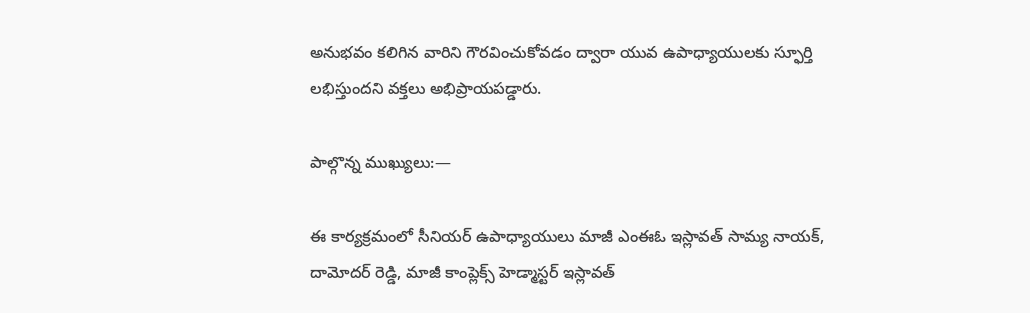అనుభవం కలిగిన వారిని గౌరవించుకోవడం ద్వారా యువ ఉపాధ్యాయులకు స్ఫూర్తి లభిస్తుందని వక్తలు అభిప్రాయపడ్డారు.

పాల్గొన్న ముఖ్యులు:—

ఈ కార్యక్రమంలో సీనియర్ ఉపాధ్యాయులు మాజీ ఎంఈఓ ఇస్లావత్ సామ్య నాయక్, దామోదర్ రెడ్డి, మాజీ కాంప్లెక్స్ హెడ్మాస్టర్ ఇస్లావత్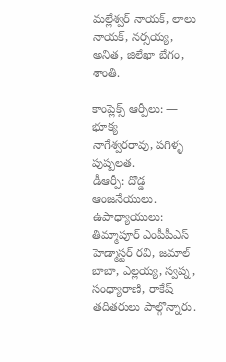మల్లేశ్వర్ నాయక్, లాలు నాయక్, నర్సయ్య, అనిత, జిలేఖా బేగం, శాంతి.

కాంప్లెక్స్ ఆర్పీలు: — భూక్య
నాగేశ్వరరావు, పగిళ్ళ పుష్పలత.
డీఆర్పీ: దొడ్డ ఆంజనేయులు.
ఉపాధ్యాయులు: తిమ్మాపూర్ ఎంపీపీఎస్ హెడ్మాస్టర్ రవి, జమాల్ బాబా, ఎల్లయ్య, స్వప్న, సంధ్యారాణి, రాకేష్ తదితరులు పాల్గొన్నారు.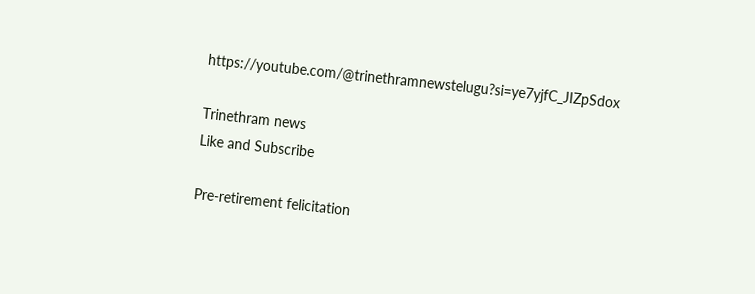https://youtube.com/@trinethramnewstelugu?si=ye7yjfC_JIZpSdox

Trinethram news
Like and Subscribe

Pre-retirement felicitation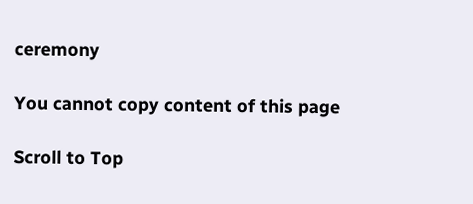ceremony

You cannot copy content of this page

Scroll to Top